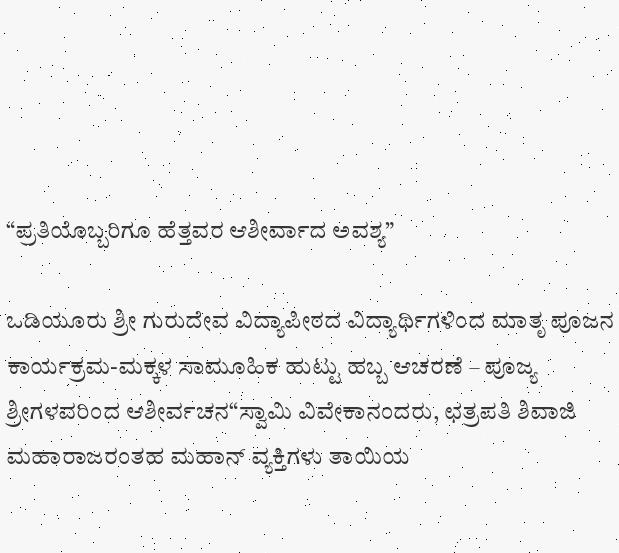“ಪ್ರತಿಯೊಬ್ಬರಿಗೂ ಹೆತ್ತವರ ಆಶೀರ್ವಾದ ಅವಶ್ಯ”

ಒಡಿಯೂರು ಶ್ರೀ ಗುರುದೇವ ವಿದ್ಯಾಪೀಠದ ವಿದ್ಯಾರ್ಥಿಗಳಿಂದ ಮಾತೃ ಪೂಜನ ಕಾರ್ಯಕ್ರಮ-ಮಕ್ಕಳ ಸಾಮೂಹಿಕ ಹುಟ್ಟು ಹಬ್ಬ ಆಚರಣೆ – ಪೂಜ್ಯ ಶ್ರೀಗಳವರಿಂದ ಆಶೀರ್ವಚನ“ಸ್ವಾಮಿ ವಿವೇಕಾನಂದರು, ಛತ್ರಪತಿ ಶಿವಾಜಿ ಮಹಾರಾಜರಂತಹ ಮಹಾನ್ ವ್ಯಕ್ತಿಗಳು ತಾಯಿಯ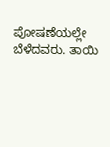ಪೋಷಣೆಯಲ್ಲೇ ಬೆಳೆದವರು. ತಾಯಿ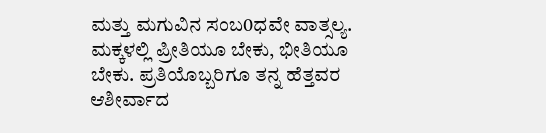ಮತ್ತು ಮಗುವಿನ ಸಂಬ0ಧವೇ ವಾತ್ಸಲ್ಯ. ಮಕ್ಕಳಲ್ಲಿ ಪ್ರೀತಿಯೂ ಬೇಕು, ಭೀತಿಯೂ ಬೇಕು. ಪ್ರತಿಯೊಬ್ಬರಿಗೂ ತನ್ನ ಹೆತ್ತವರ ಆಶೀರ್ವಾದ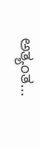ಅತ್ಯಂತ…